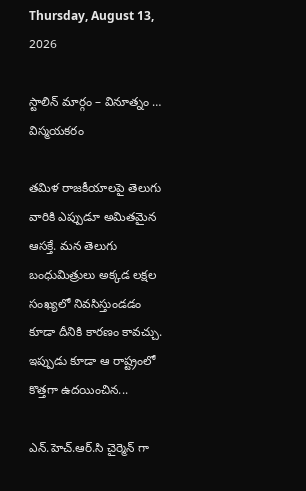Thursday, August 13, 2026

స్టాలిన్ మార్గం – వినూత్నం … విస్మయకరం

తమిళ రాజకీయాలపై తెలుగు వారికి ఎప్పుడూ అమితమైన ఆసక్తే. మన తెలుగు బంధుమిత్రులు అక్కడ లక్షల సంఖ్యలో నివసిస్తుండడం కూడా దీనికి కారణం కావచ్చు. ఇప్పుడు కూడా ఆ రాష్ట్రంలో కొత్తగా ఉదయించిన...

ఎన్.హెచ్.ఆర్.సి చైర్మెన్ గా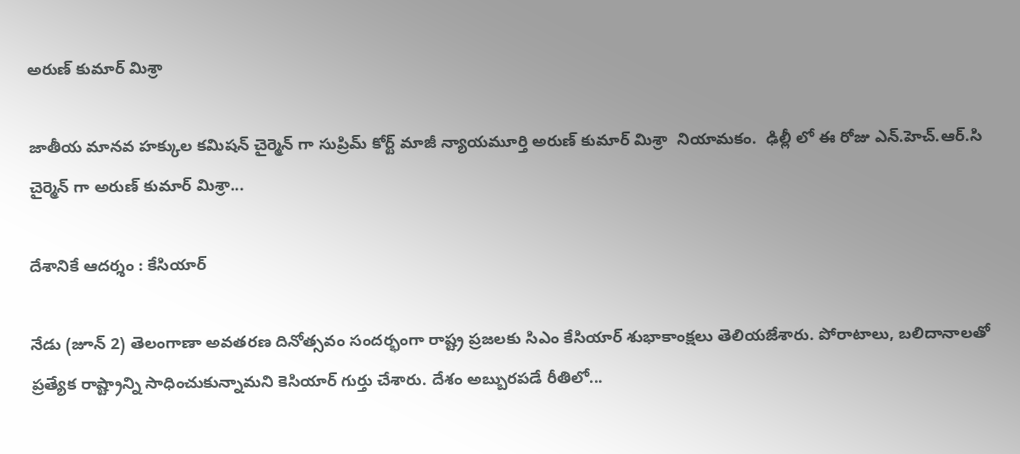అరుణ్ కుమార్ మిశ్రా

జాతీయ మానవ హక్కుల కమిషన్ చైర్మెన్ గా సుప్రిమ్ కోర్ట్ మాజీ న్యాయమూర్తి అరుణ్ కుమార్ మిశ్రా  నియామకం.  ఢిల్లీ లో ఈ రోజు ఎన్.హెచ్.ఆర్.సి చైర్మెన్ గా అరుణ్ కుమార్ మిశ్రా...

దేశానికే ఆదర్శం : కేసియార్

నేడు (జూన్ 2) తెలంగాణా అవతరణ దినోత్సవం సందర్భంగా రాష్ట్ర ప్రజలకు సిఎం కేసియార్ శుభాకాంక్షలు తెలియజేశారు. పోరాటాలు, బలిదానాలతో ప్రత్యేక రాష్ట్రాన్ని సాధించుకున్నామని కెసియార్ గుర్తు చేశారు. దేశం అబ్బురపడే రీతిలో...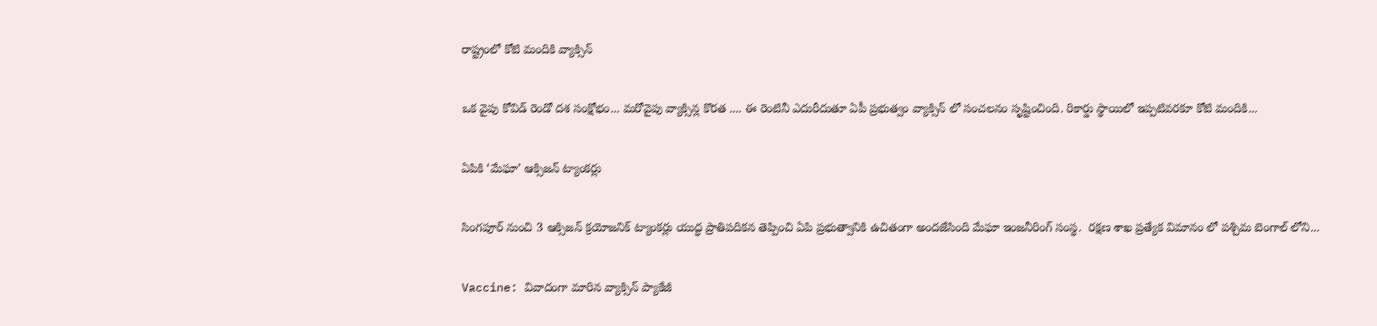రాష్ట్రంలో కోటి మందికి వ్యాక్సిన్

ఒక వైపు కోవిడ్‌ రెండో దశ సంక్షోభం... మరోవైపు వ్యాక్సిన్ల కొరత .... ఈ రెంటినీ ఎదురీదుతూ ఏపీ ప్రభుత్వం వ్యాక్సిన్ లో సంచలనం సృష్టించింది. రికార్డు స్థాయిలో ఇప్పటివరకూ కోటి మందికి...

ఏపికి ‘మేఘా’ ఆక్సిజన్ ట్యాంకర్లు

సింగపూర్ నుంచి 3 ఆక్సిజన్ క్రయోజనిక్ ట్యాంకర్లు యుద్ధ ప్రాతిపదికన తెప్పించి ఏపి ప్రభుత్వానికి ఉచితంగా అందజేసింది మేఘా ఇంజనీరింగ్ సంస్థ.  రక్షణ శాఖ ప్రత్యేక విమానం లో పశ్చిమ బెంగాల్ లోని...

Vaccine: వివాదంగా మారిన వ్యాక్సిన్ ప్యాకేజీ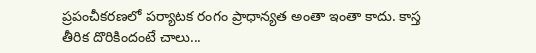ప్రపంచీకరణలో పర్యాటక రంగం ప్రాధాన్యత అంతా ఇంతా కాదు. కాస్త తీరిక దొరికిందంటే చాలు...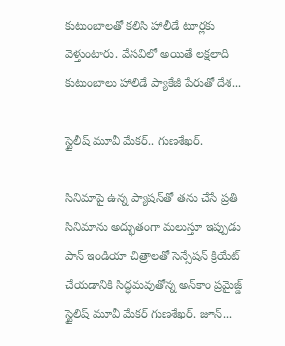కుటుంబాలతో కలిసి హాలీడే టూర్లకు వెళ్తుంటారు. వేసవిలో అయితే లక్షలాది కుటుంబాలు హాలిడే ప్యాకేజీ పేరుతో దేశ...

స్టైలీష్ మూవీ మేకర్.. గుణశేఖర్.

సినిమాపై ఉన్న ప్యాషన్‌తో తను చేసే ప్రతి సినిమాను అద్భుతంగా మలుస్తూ ఇప్పుడు పాన్‌ ఇండియా చిత్రాలతో సెన్సేషన్‌ క్రియేట్‌ చేయడానికి సిద్ధమవుతోన్న అన్‌కాం ప్రమైజ్డ్‌ స్టైలిష్‌ మూవీ మేకర్‌ గుణశేఖర్‌. జూన్‌...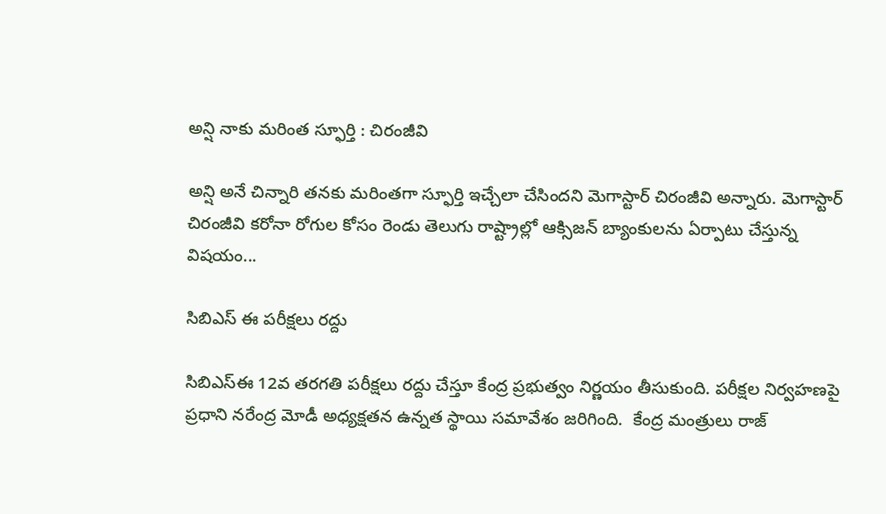అన్షి నాకు మరింత స్ఫూర్తి : చిరంజీవి

అన్షి అనే చిన్నారి తనకు మరింతగా స్ఫూర్తి ఇచ్చేలా చేసిందని మెగాస్టార్ చిరంజీవి అన్నారు. మెగాస్టార్ చిరంజీవి కరోనా రోగుల కోసం రెండు తెలుగు రాష్ట్రాల్లో ఆక్సిజన్ బ్యాంకులను ఏర్పాటు చేస్తున్న విషయం...

సిబిఎస్ ఈ పరీక్షలు రద్దు

సిబిఎస్ఈ 12వ తరగతి పరీక్షలు రద్దు చేస్తూ కేంద్ర ప్రభుత్వం నిర్ణయం తీసుకుంది. పరీక్షల నిర్వహణపై  ప్రధాని నరేంద్ర మోడీ అధ్యక్షతన ఉన్నత స్థాయి సమావేశం జరిగింది.  కేంద్ర మంత్రులు రాజ్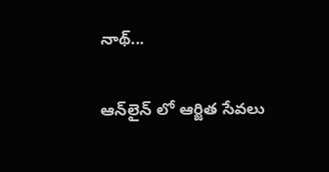నాథ్...

ఆన్‌లైన్ లో ఆర్జిత సేవ‌లు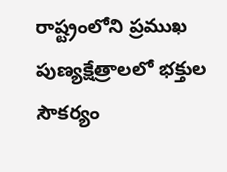రాష్ట్రంలోని ప్రముఖ పుణ్యక్షేత్రాలలో భక్తుల సౌకర్యం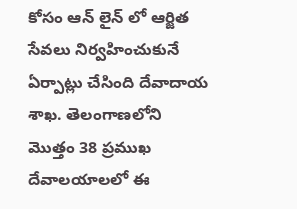కోసం ఆన్ లైన్ లో ఆర్జిత సేవలు నిర్వహించుకునే ఏర్పాట్లు చేసింది దేవాదాయ శాఖ. తెలంగాణలోని మొత్తం 38 ప్రముఖ దేవాలయాలలో ఈ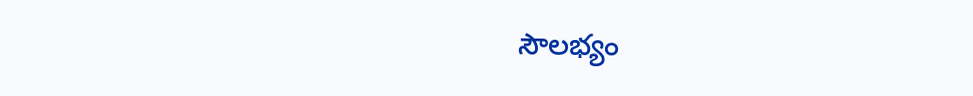సౌలభ్యం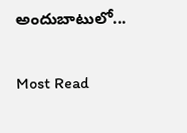అందుబాటులో...

Most Read